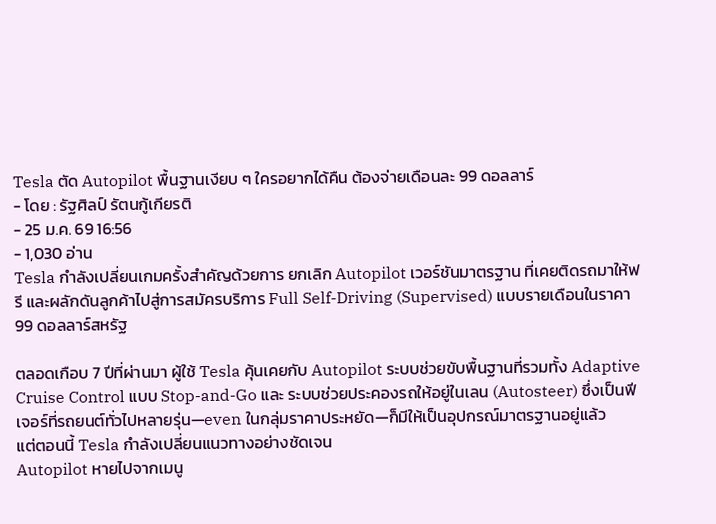Tesla ตัด Autopilot พื้นฐานเงียบ ๆ ใครอยากได้คืน ต้องจ่ายเดือนละ 99 ดอลลาร์
- โดย : รัฐศิลป์ รัตนกู้เกียรติ
- 25 ม.ค. 69 16:56
- 1,030 อ่าน
Tesla กำลังเปลี่ยนเกมครั้งสำคัญด้วยการ ยกเลิก Autopilot เวอร์ชันมาตรฐาน ที่เคยติดรถมาให้ฟรี และผลักดันลูกค้าไปสู่การสมัครบริการ Full Self-Driving (Supervised) แบบรายเดือนในราคา 99 ดอลลาร์สหรัฐ

ตลอดเกือบ 7 ปีที่ผ่านมา ผู้ใช้ Tesla คุ้นเคยกับ Autopilot ระบบช่วยขับพื้นฐานที่รวมทั้ง Adaptive Cruise Control แบบ Stop-and-Go และ ระบบช่วยประคองรถให้อยู่ในเลน (Autosteer) ซึ่งเป็นฟีเจอร์ที่รถยนต์ทั่วไปหลายรุ่น—even ในกลุ่มราคาประหยัด—ก็มีให้เป็นอุปกรณ์มาตรฐานอยู่แล้ว
แต่ตอนนี้ Tesla กำลังเปลี่ยนแนวทางอย่างชัดเจน
Autopilot หายไปจากเมนู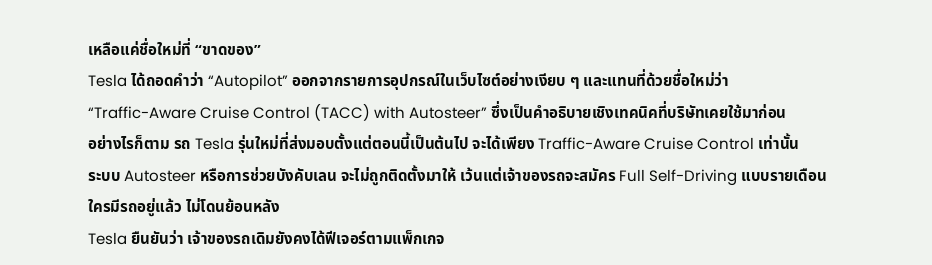เหลือแค่ชื่อใหม่ที่ “ขาดของ”
Tesla ได้ถอดคำว่า “Autopilot” ออกจากรายการอุปกรณ์ในเว็บไซต์อย่างเงียบ ๆ และแทนที่ด้วยชื่อใหม่ว่า
“Traffic-Aware Cruise Control (TACC) with Autosteer” ซึ่งเป็นคำอธิบายเชิงเทคนิคที่บริษัทเคยใช้มาก่อน
อย่างไรก็ตาม รถ Tesla รุ่นใหม่ที่ส่งมอบตั้งแต่ตอนนี้เป็นต้นไป จะได้เพียง Traffic-Aware Cruise Control เท่านั้น
ระบบ Autosteer หรือการช่วยบังคับเลน จะไม่ถูกติดตั้งมาให้ เว้นแต่เจ้าของรถจะสมัคร Full Self-Driving แบบรายเดือน
ใครมีรถอยู่แล้ว ไม่โดนย้อนหลัง
Tesla ยืนยันว่า เจ้าของรถเดิมยังคงได้ฟีเจอร์ตามแพ็กเกจ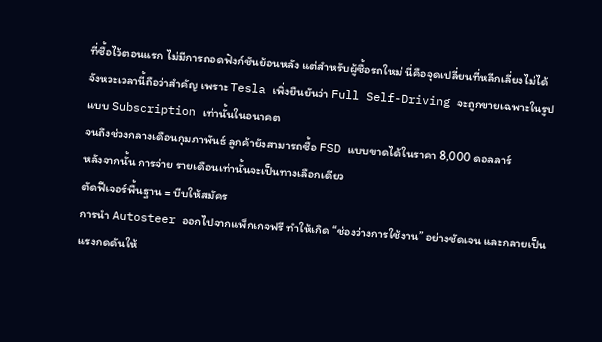ที่ซื้อไว้ตอนแรก ไม่มีการถอดฟังก์ชันย้อนหลัง แต่สำหรับผู้ซื้อรถใหม่ นี่คือจุดเปลี่ยนที่หลีกเลี่ยงไม่ได้
จังหวะเวลานี้ถือว่าสำคัญ เพราะ Tesla เพิ่งยืนยันว่า Full Self-Driving จะถูกขายเฉพาะในรูปแบบ Subscription เท่านั้นในอนาคต
จนถึงช่วงกลางเดือนกุมภาพันธ์ ลูกค้ายังสามารถซื้อ FSD แบบขาดได้ในราคา 8,000 ดอลลาร์
หลังจากนั้น การจ่าย รายเดือนเท่านั้นจะเป็นทางเลือกเดียว
ตัดฟีเจอร์พื้นฐาน = บีบให้สมัคร
การนำ Autosteer ออกไปจากแพ็กเกจฟรี ทำให้เกิด “ช่องว่างการใช้งาน” อย่างชัดเจน และกลายเป็นแรงกดดันให้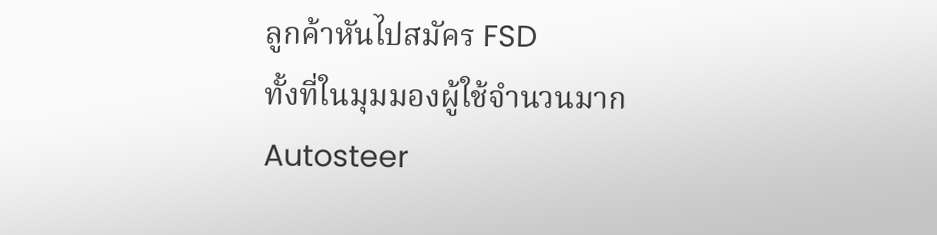ลูกค้าหันไปสมัคร FSD
ทั้งที่ในมุมมองผู้ใช้จำนวนมาก Autosteer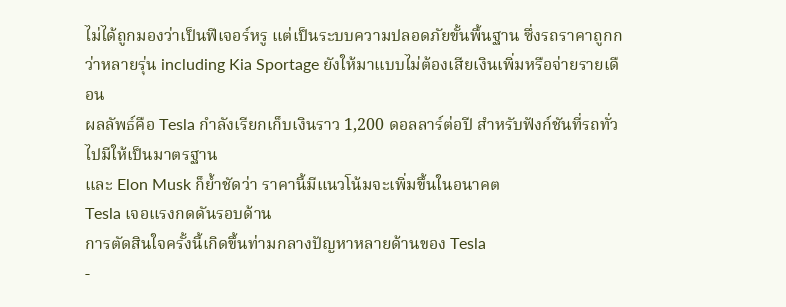ไม่ได้ถูกมองว่าเป็นฟีเจอร์หรู แต่เป็นระบบความปลอดภัยขั้นพื้นฐาน ซึ่งรถราคาถูกกว่าหลายรุ่น including Kia Sportage ยังให้มาแบบไม่ต้องเสียเงินเพิ่มหรือจ่ายรายเดือน
ผลลัพธ์คือ Tesla กำลังเรียกเก็บเงินราว 1,200 ดอลลาร์ต่อปี สำหรับฟังก์ชันที่รถทั่วไปมีให้เป็นมาตรฐาน
และ Elon Musk ก็ย้ำชัดว่า ราคานี้มีแนวโน้มจะเพิ่มขึ้นในอนาคต
Tesla เจอแรงกดดันรอบด้าน
การตัดสินใจครั้งนี้เกิดขึ้นท่ามกลางปัญหาหลายด้านของ Tesla
-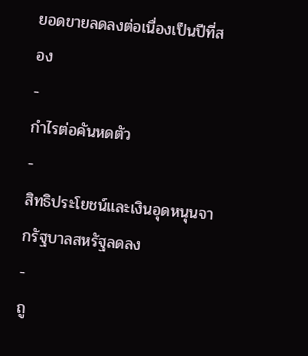ยอดขายลดลงต่อเนื่องเป็นปีที่สอง
-
กำไรต่อคันหดตัว
-
สิทธิประโยชน์และเงินอุดหนุนจากรัฐบาลสหรัฐลดลง
-
ถู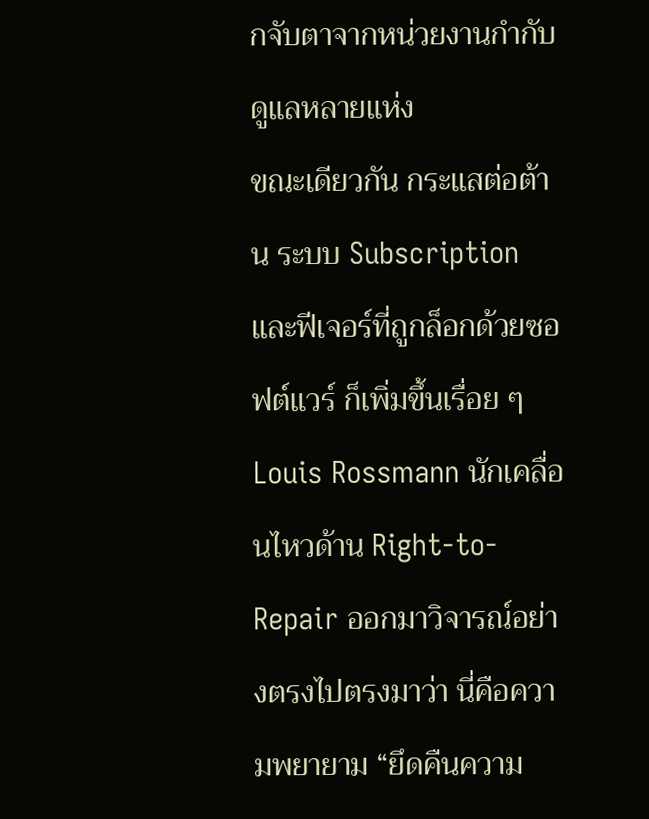กจับตาจากหน่วยงานกำกับดูแลหลายแห่ง
ขณะเดียวกัน กระแสต่อต้าน ระบบ Subscription และฟีเจอร์ที่ถูกล็อกด้วยซอฟต์แวร์ ก็เพิ่มขึ้นเรื่อย ๆ
Louis Rossmann นักเคลื่อนไหวด้าน Right-to-Repair ออกมาวิจารณ์อย่างตรงไปตรงมาว่า นี่คือความพยายาม “ยึดคืนความ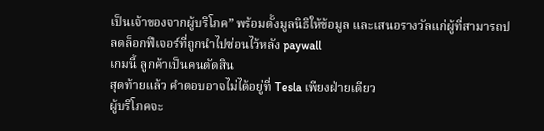เป็นเจ้าของจากผู้บริโภค” พร้อมตั้งมูลนิธิให้ข้อมูล และเสนอรางวัลแก่ผู้ที่สามารถปลดล็อกฟีเจอร์ที่ถูกนำไปซ่อนไว้หลัง paywall
เกมนี้ ลูกค้าเป็นคนตัดสิน
สุดท้ายแล้ว คำตอบอาจไม่ได้อยู่ที่ Tesla เพียงฝ่ายเดียว
ผู้บริโภคจะ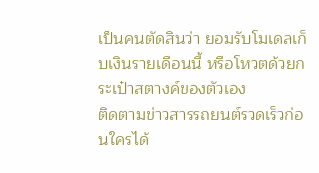เป็นคนตัดสินว่า ยอมรับโมเดลเก็บเงินรายเดือนนี้ หรือโหวตด้วยกระเป๋าสตางค์ของตัวเอง
ติดตามข่าวสารรถยนต์รวดเร็วก่อนใครได้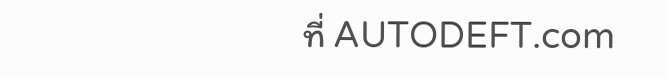ที่ AUTODEFT.com